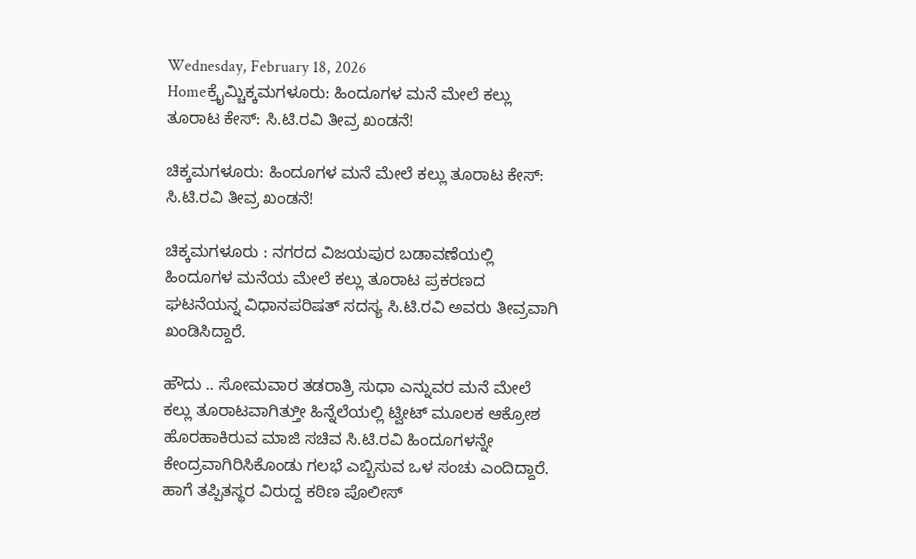Wednesday, February 18, 2026
Homeಕ್ರೈಮ್ಚಿಕ್ಕಮಗಳೂರು: ಹಿಂದೂಗಳ ಮನೆ ಮೇಲೆ ಕಲ್ಲು ತೂರಾಟ ಕೇಸ್: ಸಿ.ಟಿ.ರವಿ ತೀವ್ರ ಖಂಡನೆ!

ಚಿಕ್ಕಮಗಳೂರು: ಹಿಂದೂಗಳ ಮನೆ ಮೇಲೆ ಕಲ್ಲು ತೂರಾಟ ಕೇಸ್: ಸಿ.ಟಿ.ರವಿ ತೀವ್ರ ಖಂಡನೆ!

ಚಿಕ್ಕಮಗಳೂರು : ನಗರದ ವಿಜಯಪುರ ಬಡಾವಣೆಯಲ್ಲಿ ಹಿಂದೂಗಳ ಮನೆಯ ಮೇಲೆ ಕಲ್ಲು ತೂರಾಟ ಪ್ರಕರಣದ ಘಟನೆಯನ್ನ ವಿಧಾನಪರಿಷತ್‌ ಸದಸ್ಯ ಸಿ.ಟಿ.ರವಿ ಅವರು ತೀವ್ರವಾಗಿ ಖಂಡಿಸಿದ್ದಾರೆ.

ಹೌದು .. ಸೋಮವಾರ ತಡರಾತ್ರಿ ಸುಧಾ ಎನ್ನುವರ ಮನೆ ಮೇಲೆ‌ ಕಲ್ಲು ತೂರಾಟವಾಗಿತ್ತುೀ ಹಿನ್ನೆಲೆಯಲ್ಲಿ ಟ್ವೀಟ್‌ ಮೂಲಕ ಆಕ್ರೋಶ ಹೊರಹಾಕಿರುವ ಮಾಜಿ ಸಚಿವ ಸಿ.ಟಿ.ರವಿ ಹಿಂದೂಗಳನ್ನೇ ಕೇಂದ್ರವಾಗಿರಿಸಿಕೊಂಡು ಗಲಭೆ ಎಬ್ಬಿಸುವ ಒಳ ಸಂಚು ಎಂದಿದ್ದಾರೆ. ಹಾಗೆ ತಪ್ಪಿತಸ್ಥರ ವಿರುದ್ದ ಕಠಿಣ ಪೊಲೀಸ್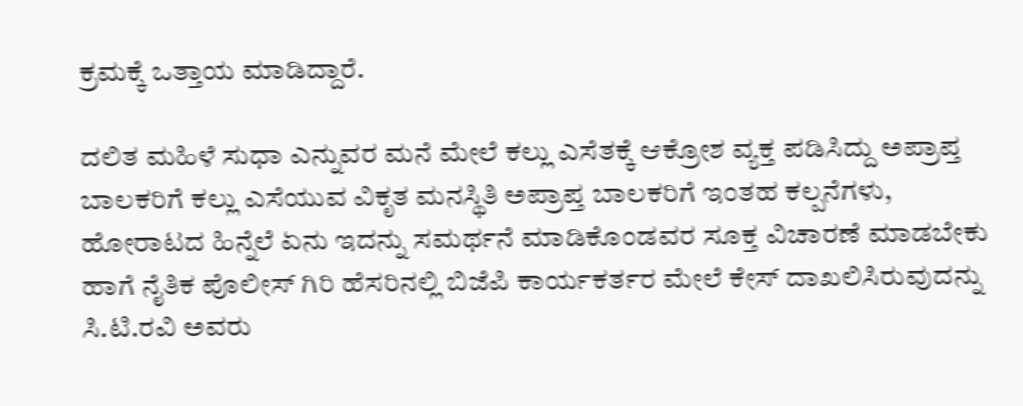ಕ್ರಮಕ್ಕೆ ಒತ್ತಾಯ ಮಾಡಿದ್ದಾರೆ.

ದಲಿತ ಮಹಿಳೆ ಸುಧಾ ಎನ್ನುವರ ಮನೆ ಮೇಲೆ ಕಲ್ಲು ಎಸೆತಕ್ಕೆ ಆಕ್ರೋಶ ವ್ಯಕ್ತ ಪಡಿಸಿದ್ದು ಅಪ್ರಾಪ್ತ ಬಾಲಕರಿಗೆ ಕಲ್ಲು ಎಸೆಯುವ ವಿಕೃತ ಮನಸ್ಥಿತಿ ಅಪ್ರಾಪ್ತ ಬಾಲಕರಿಗೆ ಇಂತಹ ಕಲ್ಪನೆಗಳು, ಹೋರಾಟದ ಹಿನ್ನೆಲೆ ಏನು ಇದನ್ನು ಸಮರ್ಥನೆ ಮಾಡಿಕೊಂಡವರ ಸೂಕ್ತ ವಿಚಾರಣೆ ಮಾಡಬೇಕು ಹಾಗೆ ನೈತಿಕ ಪೊಲೀಸ್ ಗಿರಿ ಹೆಸರಿನಲ್ಲಿ ಬಿಜೆಪಿ ಕಾರ್ಯಕರ್ತರ ಮೇಲೆ ಕೇಸ್ ದಾಖಲಿಸಿರುವುದನ್ನು ಸಿ.ಟಿ.ರವಿ ಅವರು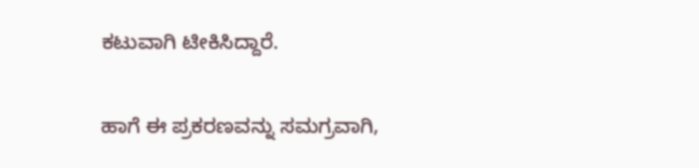ಕಟುವಾಗಿ ಟೀಕಿಸಿದ್ದಾರೆ.

ಹಾಗೆ ಈ ಪ್ರಕರಣವನ್ನು ಸಮಗ್ರವಾಗಿ,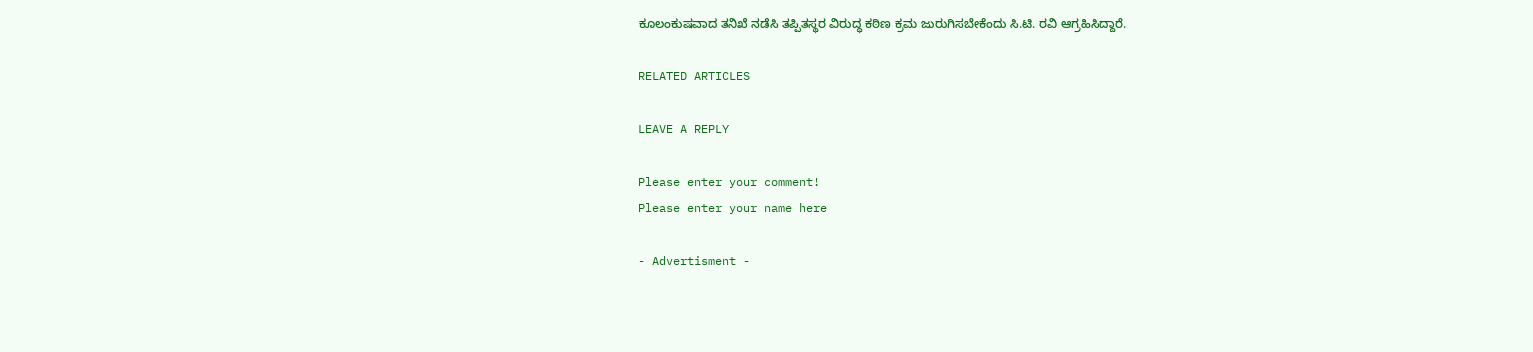ಕೂಲಂಕುಷವಾದ ತನಿಖೆ ನಡೆಸಿ ತಪ್ಪಿತಸ್ಥರ ವಿರುದ್ಧ ಕಠಿಣ ಕ್ರಮ ಜುರುಗಿಸಬೇಕೆಂದು ಸಿ.ಟಿ. ರವಿ ಆಗ್ರಹಿಸಿದ್ದಾರೆ.

RELATED ARTICLES

LEAVE A REPLY

Please enter your comment!
Please enter your name here

- Advertisment -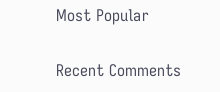Most Popular

Recent Comments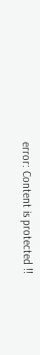error: Content is protected !!